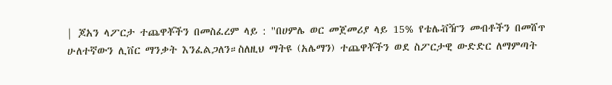| ጆአን ላፖርታ ተጨዋቾችን በመስፈረም ላይ : "በሀምሌ ወር መጀመሪያ ላይ 15% የቴሌቭዥን መብቶችን በመሸጥ ሁለተኛውን ሊቨር ማንቃት እንፈልጋለን።ስለዚህ ማትዩ (አሌማን) ተጨዋቾችን ወደ ስፖርታዊ ውድድር ለማምጣት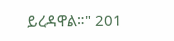ይረዳዋል።" 201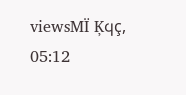viewsMÏ Ķϥç, 05:12